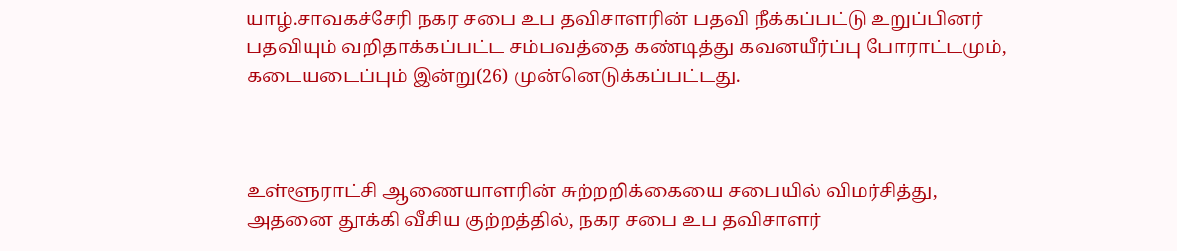யாழ்.சாவகச்சேரி நகர சபை உப தவிசாளரின் பதவி நீக்கப்பட்டு உறுப்பினர் பதவியும் வறிதாக்கப்பட்ட சம்பவத்தை கண்டித்து கவனயீர்ப்பு போராட்டமும், கடையடைப்பும் இன்று(26) முன்னெடுக்கப்பட்டது.



உள்ளூராட்சி ஆணையாளரின் சுற்றறிக்கையை சபையில் விமர்சித்து, அதனை தூக்கி வீசிய குற்றத்தில், நகர சபை உப தவிசாளர்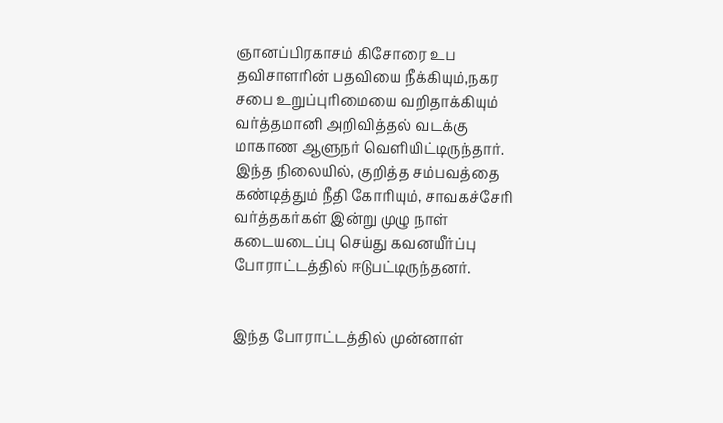ஞானப்பிரகாசம் கிசோரை உப தவிசாளரின் பதவியை நீக்கியும்,நகர சபை உறுப்புரிமையை வறிதாக்கியும் வர்த்தமானி அறிவித்தல் வடக்கு மாகாண ஆளுநர் வெளியிட்டிருந்தார்.
இந்த நிலையில், குறித்த சம்பவத்தை கண்டித்தும் நீதி கோரியும், சாவகச்சேரி வர்த்தகர்கள் இன்று முழு நாள் கடையடைப்பு செய்து கவனயீர்ப்பு போராட்டத்தில் ஈடுபட்டிருந்தனர்.


இந்த போராட்டத்தில் முன்னாள்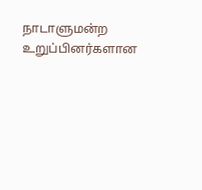நாடாளுமன்ற உறுப்பினர்களான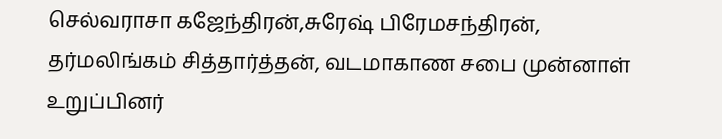செல்வராசா கஜேந்திரன்,சுரேஷ் பிரேமசந்திரன், தர்மலிங்கம் சித்தார்த்தன், வடமாகாண சபை முன்னாள் உறுப்பினர்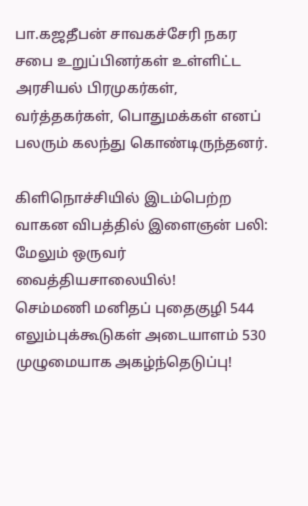பா.கஜதீபன் சாவகச்சேரி நகர சபை உறுப்பினர்கள் உள்ளிட்ட அரசியல் பிரமுகர்கள், வர்த்தகர்கள், பொதுமக்கள் எனப் பலரும் கலந்து கொண்டிருந்தனர்.

கிளிநொச்சியில் இடம்பெற்ற வாகன விபத்தில் இளைஞன் பலி: மேலும் ஒருவர் வைத்தியசாலையில்!
செம்மணி மனிதப் புதைகுழி 544 எலும்புக்கூடுகள் அடையாளம் 530 முழுமையாக அகழ்ந்தெடுப்பு!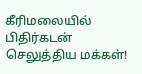கீரிமலையில் பிதிர்கடன் செலுத்திய மக்கள்!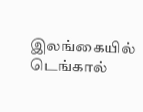இலங்கையில் டெங்கால்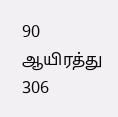90 ஆயிரத்து 306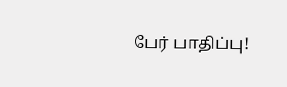பேர் பாதிப்பு!